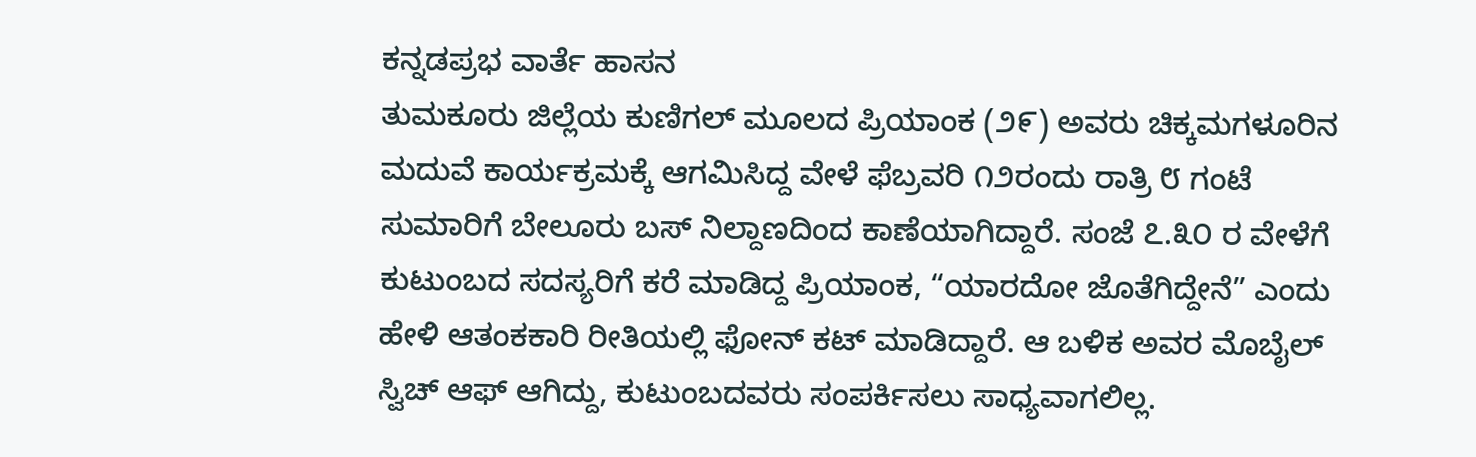ಕನ್ನಡಪ್ರಭ ವಾರ್ತೆ ಹಾಸನ
ತುಮಕೂರು ಜಿಲ್ಲೆಯ ಕುಣಿಗಲ್ ಮೂಲದ ಪ್ರಿಯಾಂಕ (೨೯) ಅವರು ಚಿಕ್ಕಮಗಳೂರಿನ ಮದುವೆ ಕಾರ್ಯಕ್ರಮಕ್ಕೆ ಆಗಮಿಸಿದ್ದ ವೇಳೆ ಫೆಬ್ರವರಿ ೧೨ರಂದು ರಾತ್ರಿ ೮ ಗಂಟೆ ಸುಮಾರಿಗೆ ಬೇಲೂರು ಬಸ್ ನಿಲ್ದಾಣದಿಂದ ಕಾಣೆಯಾಗಿದ್ದಾರೆ. ಸಂಜೆ ೭.೩೦ ರ ವೇಳೆಗೆ ಕುಟುಂಬದ ಸದಸ್ಯರಿಗೆ ಕರೆ ಮಾಡಿದ್ದ ಪ್ರಿಯಾಂಕ, “ಯಾರದೋ ಜೊತೆಗಿದ್ದೇನೆ” ಎಂದು ಹೇಳಿ ಆತಂಕಕಾರಿ ರೀತಿಯಲ್ಲಿ ಫೋನ್ ಕಟ್ ಮಾಡಿದ್ದಾರೆ. ಆ ಬಳಿಕ ಅವರ ಮೊಬೈಲ್ ಸ್ವಿಚ್ ಆಫ್ ಆಗಿದ್ದು, ಕುಟುಂಬದವರು ಸಂಪರ್ಕಿಸಲು ಸಾಧ್ಯವಾಗಲಿಲ್ಲ.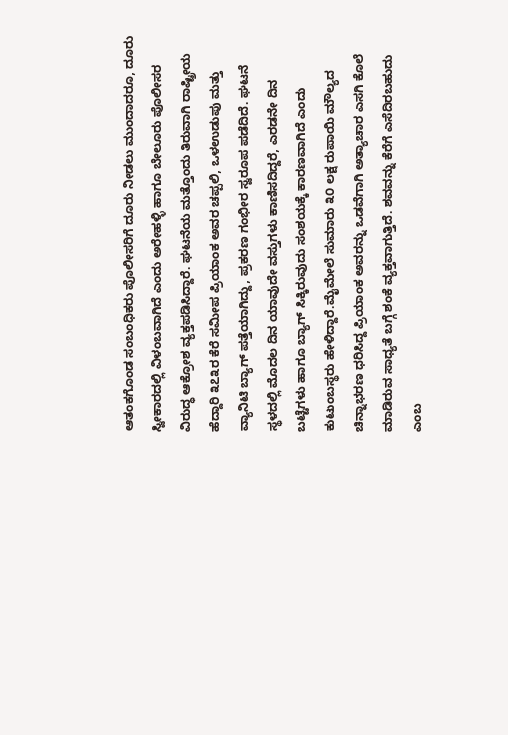ಆತಂಕಗೊಂಡ ಸಂಬಂಧಿಕರು ಪೊಲೀಸರಿಗೆ ದೂರು ನೀಡಲು ಮುಂದಾದರೂ, ದೂರು ಸ್ವೀಕಾರದಲ್ಲಿ ವಿಳಂಬವಾಗಿದೆ ಎಂದು ಅರೇಹಳ್ಳಿ ಹಾಗೂ ಬೇಲೂರು ಪೊಲೀಸರ ವಿರುದ್ಧ ಆಕ್ರೋಶ ವ್ಯಕ್ತಪಡಿಸಿದ್ದಾರೆ. ಘಟನೆಯ ಮತ್ತೊಂದು ತಿರುವಾಗಿ ರಾಷ್ಟ್ರೀಯ ಹೆದ್ದಾರಿ ೩೭೩ರ ಕೆರೆ ಸಮೀಪ ಪ್ರಿಯಾಂಕ ಅವರ ಚಪ್ಪಲಿ, ಒಳಉಡುಪು ಮತ್ತು ವ್ಯಾನಿಟಿ ಬ್ಯಾಗ್ ಪತ್ತೆಯಾಗಿದ್ದು, ಪ್ರಕರಣ ಗಂಭೀರ ಸ್ವರೂಪ ಪಡೆದಿದೆ. ಘಟನೆ ಸ್ಥಳದಲ್ಲಿ ಮೊದಲ ದಿನ ಯಾವುದೇ ವಸ್ತುಗಳು ಕಾಣಿಸದಿದ್ದರೆ, ಎರಡನೇ ದಿನ ಬಟ್ಟೆಗಳು ಹಾಗೂ ಬ್ಯಾಗ್ ಸಿಕ್ಕಿರುವುದು ಸಂಶಯಕ್ಕೆ ಕಾರಣವಾಗಿದೆ ಎಂದು ಕುಟುಂಬಸ್ಥರು ಹೇಳಿದ್ದಾರೆ.ಮೈಮೇಲೆ ಸುಮಾರು ೩೦ ಲಕ್ಷ ರುಪಾಯಿ ಮೌಲ್ಯದ ಚಿನ್ನಾಭರಣ ಧರಿಸಿದ್ದ ಪ್ರಿಯಾಂಕ ಅವರನ್ನು ಒಡವೆಗಾಗಿ ಅತ್ಯಾಚಾರ ಎಸಗಿ ಕೊಲೆ ಮಾಡಿರುವ ಸಾಧ್ಯತೆ ಬಗ್ಗೆ ಶಂಕೆ ವ್ಯಕ್ತವಾಗುತ್ತಿದೆ. ಶವವನ್ನು ಕೆರೆಗೆ ಎಸೆದಿರಬಹುದು ಎಂಬ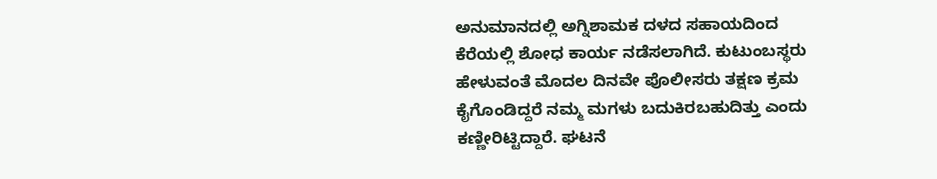ಅನುಮಾನದಲ್ಲಿ ಅಗ್ನಿಶಾಮಕ ದಳದ ಸಹಾಯದಿಂದ ಕೆರೆಯಲ್ಲಿ ಶೋಧ ಕಾರ್ಯ ನಡೆಸಲಾಗಿದೆ. ಕುಟುಂಬಸ್ಥರು ಹೇಳುವಂತೆ ಮೊದಲ ದಿನವೇ ಪೊಲೀಸರು ತಕ್ಷಣ ಕ್ರಮ ಕೈಗೊಂಡಿದ್ದರೆ ನಮ್ಮ ಮಗಳು ಬದುಕಿರಬಹುದಿತ್ತು ಎಂದು ಕಣ್ಣೀರಿಟ್ಟಿದ್ದಾರೆ. ಘಟನೆ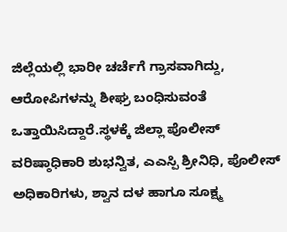ಜಿಲ್ಲೆಯಲ್ಲಿ ಭಾರೀ ಚರ್ಚೆಗೆ ಗ್ರಾಸವಾಗಿದ್ದು, ಆರೋಪಿಗಳನ್ನು ಶೀಘ್ರ ಬಂಧಿಸುವಂತೆ ಒತ್ತಾಯಿಸಿದ್ದಾರೆ.ಸ್ಥಳಕ್ಕೆ ಜಿಲ್ಲಾ ಪೊಲೀಸ್ ವರಿಷ್ಠಾಧಿಕಾರಿ ಶುಭನ್ವಿತ, ಎಎಸ್ಪಿ ಶ್ರೀನಿಧಿ, ಪೊಲೀಸ್ ಅಧಿಕಾರಿಗಳು, ಶ್ವಾನ ದಳ ಹಾಗೂ ಸೂಕ್ಷ್ಮ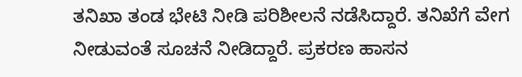ತನಿಖಾ ತಂಡ ಭೇಟಿ ನೀಡಿ ಪರಿಶೀಲನೆ ನಡೆಸಿದ್ದಾರೆ. ತನಿಖೆಗೆ ವೇಗ ನೀಡುವಂತೆ ಸೂಚನೆ ನೀಡಿದ್ದಾರೆ. ಪ್ರಕರಣ ಹಾಸನ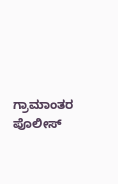ಗ್ರಾಮಾಂತರ ಪೊಲೀಸ್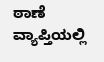ಠಾಣೆ ವ್ಯಾಪ್ತಿಯಲ್ಲಿ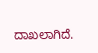ದಾಖಲಾಗಿದೆ.